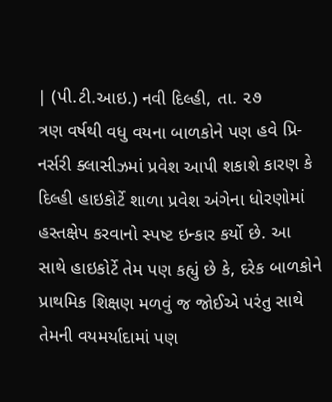| (પી.ટી.આઇ.) નવી દિલ્હી, તા. ૨૭
ત્રણ વર્ષથી વધુ વયના બાળકોને પણ હવે પ્રિ-નર્સરી ક્લાસીઝમાં પ્રવેશ આપી શકાશે કારણ કે દિલ્હી હાઇકોર્ટે શાળા પ્રવેશ અંગેના ધોરણોમાં હસ્તક્ષેપ કરવાનો સ્પષ્ટ ઇન્કાર કર્યો છે. આ સાથે હાઇકોર્ટે તેમ પણ કહ્યું છે કે, દરેક બાળકોને પ્રાથમિક શિક્ષણ મળવું જ જોઈએ પરંતુ સાથે તેમની વયમર્યાદામાં પણ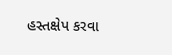હસ્તક્ષેપ કરવા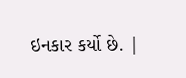ઇનકાર કર્યો છે. |